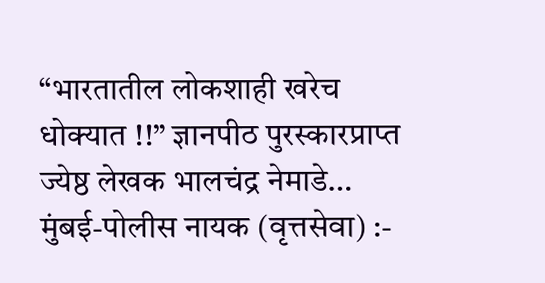“भारतातील लोकशाही खरेच धोक्यात !!” ज्ञानपीठ पुरस्कारप्राप्त ज्येष्ठ लेखक भालचंद्र नेमाडे…
मुंबई-पोलीस नायक (वृत्तसेवा) :-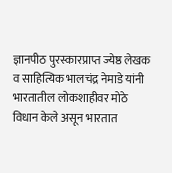ज्ञानपीठ पुरस्कारप्राप्त ज्येष्ठ लेखक व साहित्यिक भालचंद्र नेमाडे यांनी भारतातील लोकशाहीवर मोठे विधान केले असून भारतात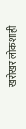खरोखर लोकशाही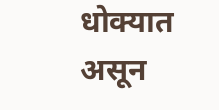धोक्यात असून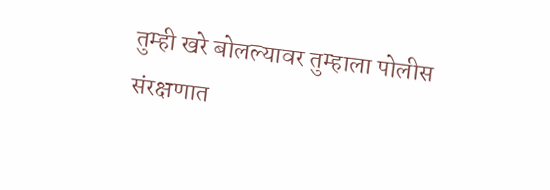तुम्ही खरे बोलल्यावर तुम्हाला पोलीस संरक्षणात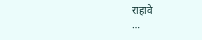राहावे
…